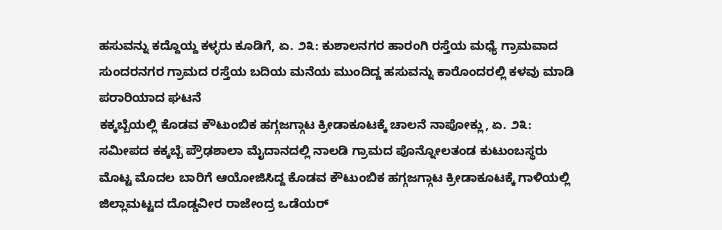ಹಸುವನ್ನು ಕದ್ದೊಯ್ದ ಕಳ್ಳರು ಕೂಡಿಗೆ, ಏ. ೨೩: ಕುಶಾಲನಗರ ಹಾರಂಗಿ ರಸ್ತೆಯ ಮಧ್ಯೆ ಗ್ರಾಮವಾದ ಸುಂದರನಗರ ಗ್ರಾಮದ ರಸ್ತೆಯ ಬದಿಯ ಮನೆಯ ಮುಂದಿದ್ದ ಹಸುವನ್ನು ಕಾರೊಂದರಲ್ಲಿ ಕಳವು ಮಾಡಿ ಪರಾರಿಯಾದ ಘಟನೆ
ಕಕ್ಕಬ್ಬೆಯಲ್ಲಿ ಕೊಡವ ಕೌಟುಂಬಿಕ ಹಗ್ಗಜಗ್ಗಾಟ ಕ್ರೀಡಾಕೂಟಕ್ಕೆ ಚಾಲನೆ ನಾಪೋಕ್ಲು, ಏ. ೨೩: ಸಮೀಪದ ಕಕ್ಕಬ್ಬೆ ಪ್ರೌಢಶಾಲಾ ಮೈದಾನದಲ್ಲಿ ನಾಲಡಿ ಗ್ರಾಮದ ಪೊನ್ನೋಲತಂಡ ಕುಟುಂಬಸ್ಥರು ಮೊಟ್ಟ ಮೊದಲ ಬಾರಿಗೆ ಆಯೋಜಿಸಿದ್ದ ಕೊಡವ ಕೌಟುಂಬಿಕ ಹಗ್ಗಜಗ್ಗಾಟ ಕ್ರೀಡಾಕೂಟಕ್ಕೆ ಗಾಳಿಯಲ್ಲಿ
ಜಿಲ್ಲಾಮಟ್ಟದ ದೊಡ್ಡವೀರ ರಾಜೇಂದ್ರ ಒಡೆಯರ್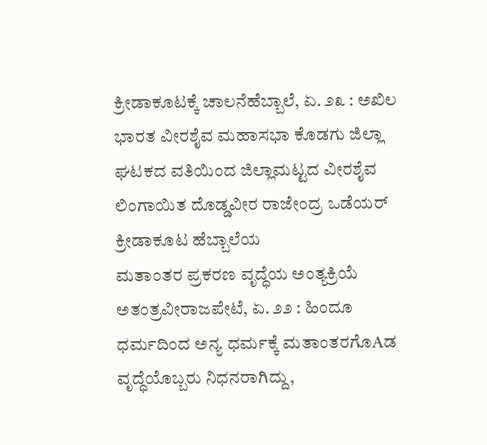ಕ್ರೀಡಾಕೂಟಕ್ಕೆ ಚಾಲನೆಹೆಬ್ಬಾಲೆ, ಏ. ೨೩ : ಅಖಿಲ ಭಾರತ ವೀರಶೈವ ಮಹಾಸಭಾ ಕೊಡಗು ಜಿಲ್ಲಾ ಘಟಕದ ವತಿಯಿಂದ ಜಿಲ್ಲಾಮಟ್ಟದ ವೀರಶೈವ ಲಿಂಗಾಯಿತ ದೊಡ್ಡವೀರ ರಾಜೇಂದ್ರ ಒಡೆಯರ್ ಕ್ರೀಡಾಕೂಟ ಹೆಬ್ಬಾಲೆಯ
ಮತಾಂತರ ಪ್ರಕರಣ ವೃದ್ಧೆಯ ಅಂತ್ಯಕ್ರಿಯೆ ಅತಂತ್ರವೀರಾಜಪೇಟೆ, ಏ. ೨೨ : ಹಿಂದೂ ಧರ್ಮದಿಂದ ಅನ್ಯ ಧರ್ಮಕ್ಕೆ ಮತಾಂತರಗೊAಡ ವೃದ್ಧೆಯೊಬ್ಬರು ನಿಧನರಾಗಿದ್ದು,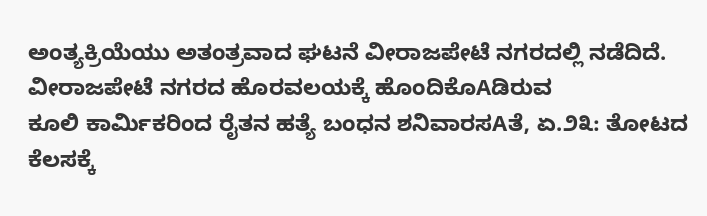ಅಂತ್ಯಕ್ರಿಯೆಯು ಅತಂತ್ರವಾದ ಘಟನೆ ವೀರಾಜಪೇಟೆ ನಗರದಲ್ಲಿ ನಡೆದಿದೆ. ವೀರಾಜಪೇಟೆ ನಗರದ ಹೊರವಲಯಕ್ಕೆ ಹೊಂದಿಕೊAಡಿರುವ
ಕೂಲಿ ಕಾರ್ಮಿಕರಿಂದ ರೈತನ ಹತ್ಯೆ ಬಂಧನ ಶನಿವಾರಸAತೆ, ಏ.೨೩: ತೋಟದ ಕೆಲಸಕ್ಕೆ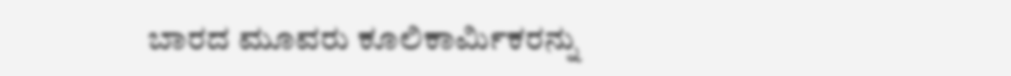ಬಾರದ ಮೂವರು ಕೂಲಿಕಾರ್ಮಿಕರನ್ನು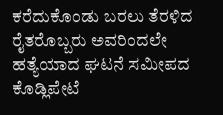ಕರೆದುಕೊಂಡು ಬರಲು ತೆರಳಿದ ರೈತರೊಬ್ಬರು ಅವರಿಂದಲೇ ಹತ್ಯೆಯಾದ ಘಟನೆ ಸಮೀಪದ ಕೊಡ್ಲಿಪೇಟೆ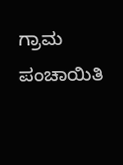ಗ್ರಾಮ ಪಂಚಾಯಿತಿ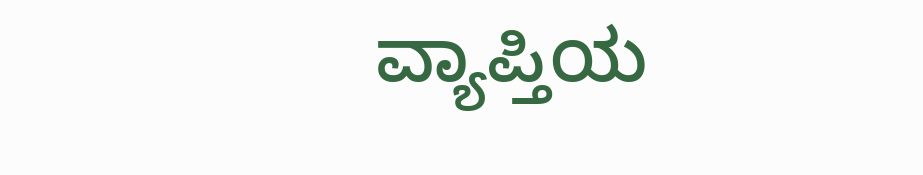ವ್ಯಾಪ್ತಿಯ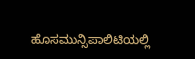ಹೊಸಮುನ್ಸಿಪಾಲಿಟಿಯಲ್ಲಿ